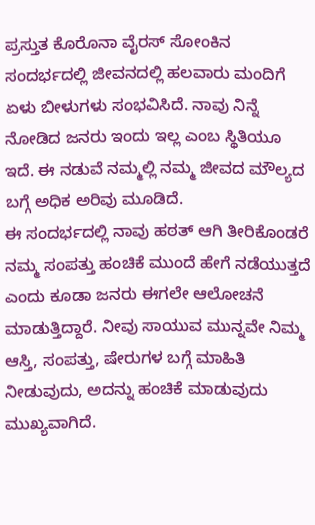ಪ್ರಸ್ತುತ ಕೊರೊನಾ ವೈರಸ್ ಸೋಂಕಿನ ಸಂದರ್ಭದಲ್ಲಿ ಜೀವನದಲ್ಲಿ ಹಲವಾರು ಮಂದಿಗೆ ಏಳು ಬೀಳುಗಳು ಸಂಭವಿಸಿದೆ. ನಾವು ನಿನ್ನೆ ನೋಡಿದ ಜನರು ಇಂದು ಇಲ್ಲ ಎಂಬ ಸ್ಥಿತಿಯೂ ಇದೆ. ಈ ನಡುವೆ ನಮ್ಮಲ್ಲಿ ನಮ್ಮ ಜೀವದ ಮೌಲ್ಯದ ಬಗ್ಗೆ ಅಧಿಕ ಅರಿವು ಮೂಡಿದೆ.
ಈ ಸಂದರ್ಭದಲ್ಲಿ ನಾವು ಹಠತ್ ಆಗಿ ತೀರಿಕೊಂಡರೆ ನಮ್ಮ ಸಂಪತ್ತು ಹಂಚಿಕೆ ಮುಂದೆ ಹೇಗೆ ನಡೆಯುತ್ತದೆ ಎಂದು ಕೂಡಾ ಜನರು ಈಗಲೇ ಆಲೋಚನೆ ಮಾಡುತ್ತಿದ್ದಾರೆ. ನೀವು ಸಾಯುವ ಮುನ್ನವೇ ನಿಮ್ಮ ಆಸ್ತಿ, ಸಂಪತ್ತು, ಷೇರುಗಳ ಬಗ್ಗೆ ಮಾಹಿತಿ ನೀಡುವುದು, ಅದನ್ನು ಹಂಚಿಕೆ ಮಾಡುವುದು ಮುಖ್ಯವಾಗಿದೆ.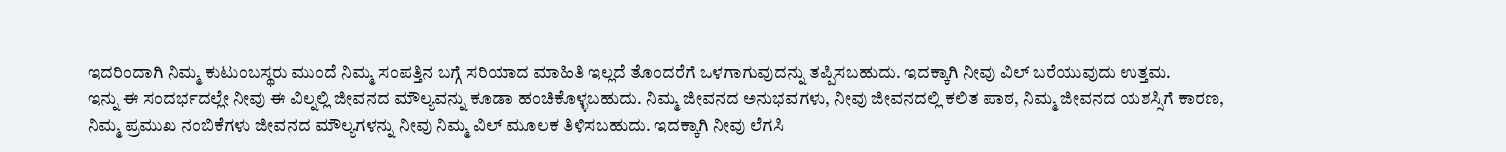ಇದರಿಂದಾಗಿ ನಿಮ್ಮ ಕುಟುಂಬಸ್ಥರು ಮುಂದೆ ನಿಮ್ಮ ಸಂಪತ್ತಿನ ಬಗ್ಗೆ ಸರಿಯಾದ ಮಾಹಿತಿ ಇಲ್ಲದೆ ತೊಂದರೆಗೆ ಒಳಗಾಗುವುದನ್ನು ತಪ್ಪಿಸಬಹುದು. ಇದಕ್ಕಾಗಿ ನೀವು ವಿಲ್ ಬರೆಯುವುದು ಉತ್ತಮ.
ಇನ್ನು ಈ ಸಂದರ್ಭದಲ್ಲೇ ನೀವು ಈ ವಿಲ್ನಲ್ಲಿ ಜೀವನದ ಮೌಲ್ಯವನ್ನು ಕೂಡಾ ಹಂಚಿಕೊಳ್ಳಬಹುದು. ನಿಮ್ಮ ಜೀವನದ ಅನುಭವಗಳು, ನೀವು ಜೀವನದಲ್ಲಿ ಕಲಿತ ಪಾಠ, ನಿಮ್ಮ ಜೀವನದ ಯಶಸ್ಸಿಗೆ ಕಾರಣ, ನಿಮ್ಮ ಪ್ರಮುಖ ನಂಬಿಕೆಗಳು ಜೀವನದ ಮೌಲ್ಯಗಳನ್ನು ನೀವು ನಿಮ್ಮ ವಿಲ್ ಮೂಲಕ ತಿಳಿಸಬಹುದು. ಇದಕ್ಕಾಗಿ ನೀವು ಲೆಗಸಿ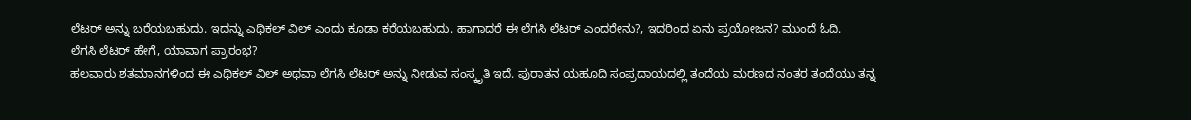ಲೆಟರ್ ಅನ್ನು ಬರೆಯಬಹುದು. ಇದನ್ನು ಎಥಿಕಲ್ ವಿಲ್ ಎಂದು ಕೂಡಾ ಕರೆಯಬಹುದು. ಹಾಗಾದರೆ ಈ ಲೆಗಸಿ ಲೆಟರ್ ಎಂದರೇನು?, ಇದರಿಂದ ಏನು ಪ್ರಯೋಜನ? ಮುಂದೆ ಓದಿ.
ಲೆಗಸಿ ಲೆಟರ್ ಹೇಗೆ, ಯಾವಾಗ ಪ್ರಾರಂಭ?
ಹಲವಾರು ಶತಮಾನಗಳಿಂದ ಈ ಎಥಿಕಲ್ ವಿಲ್ ಅಥವಾ ಲೆಗಸಿ ಲೆಟರ್ ಅನ್ನು ನೀಡುವ ಸಂಸ್ಕೃತಿ ಇದೆ. ಪುರಾತನ ಯಹೂದಿ ಸಂಪ್ರದಾಯದಲ್ಲಿ ತಂದೆಯ ಮರಣದ ನಂತರ ತಂದೆಯು ತನ್ನ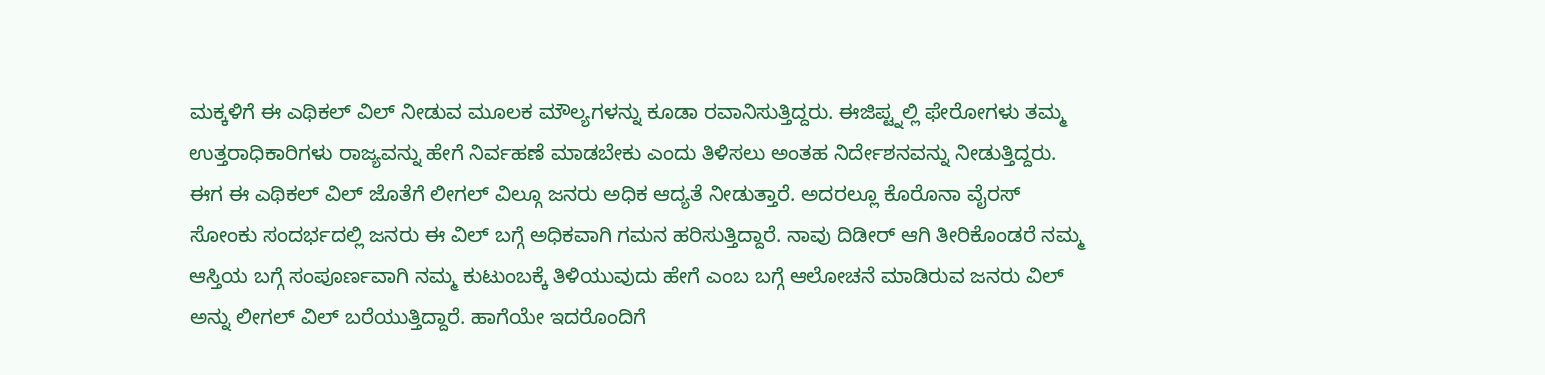ಮಕ್ಕಳಿಗೆ ಈ ಎಥಿಕಲ್ ವಿಲ್ ನೀಡುವ ಮೂಲಕ ಮೌಲ್ಯಗಳನ್ನು ಕೂಡಾ ರವಾನಿಸುತ್ತಿದ್ದರು. ಈಜಿಪ್ಟ್ನಲ್ಲಿ ಫೇರೋಗಳು ತಮ್ಮ ಉತ್ತರಾಧಿಕಾರಿಗಳು ರಾಜ್ಯವನ್ನು ಹೇಗೆ ನಿರ್ವಹಣೆ ಮಾಡಬೇಕು ಎಂದು ತಿಳಿಸಲು ಅಂತಹ ನಿರ್ದೇಶನವನ್ನು ನೀಡುತ್ತಿದ್ದರು. ಈಗ ಈ ಎಥಿಕಲ್ ವಿಲ್ ಜೊತೆಗೆ ಲೀಗಲ್ ವಿಲ್ಗೂ ಜನರು ಅಧಿಕ ಆದ್ಯತೆ ನೀಡುತ್ತಾರೆ. ಅದರಲ್ಲೂ ಕೊರೊನಾ ವೈರಸ್ ಸೋಂಕು ಸಂದರ್ಭದಲ್ಲಿ ಜನರು ಈ ವಿಲ್ ಬಗ್ಗೆ ಅಧಿಕವಾಗಿ ಗಮನ ಹರಿಸುತ್ತಿದ್ದಾರೆ. ನಾವು ದಿಡೀರ್ ಆಗಿ ತೀರಿಕೊಂಡರೆ ನಮ್ಮ ಆಸ್ತಿಯ ಬಗ್ಗೆ ಸಂಪೂರ್ಣವಾಗಿ ನಮ್ಮ ಕುಟುಂಬಕ್ಕೆ ತಿಳಿಯುವುದು ಹೇಗೆ ಎಂಬ ಬಗ್ಗೆ ಆಲೋಚನೆ ಮಾಡಿರುವ ಜನರು ವಿಲ್ ಅನ್ನು ಲೀಗಲ್ ವಿಲ್ ಬರೆಯುತ್ತಿದ್ದಾರೆ. ಹಾಗೆಯೇ ಇದರೊಂದಿಗೆ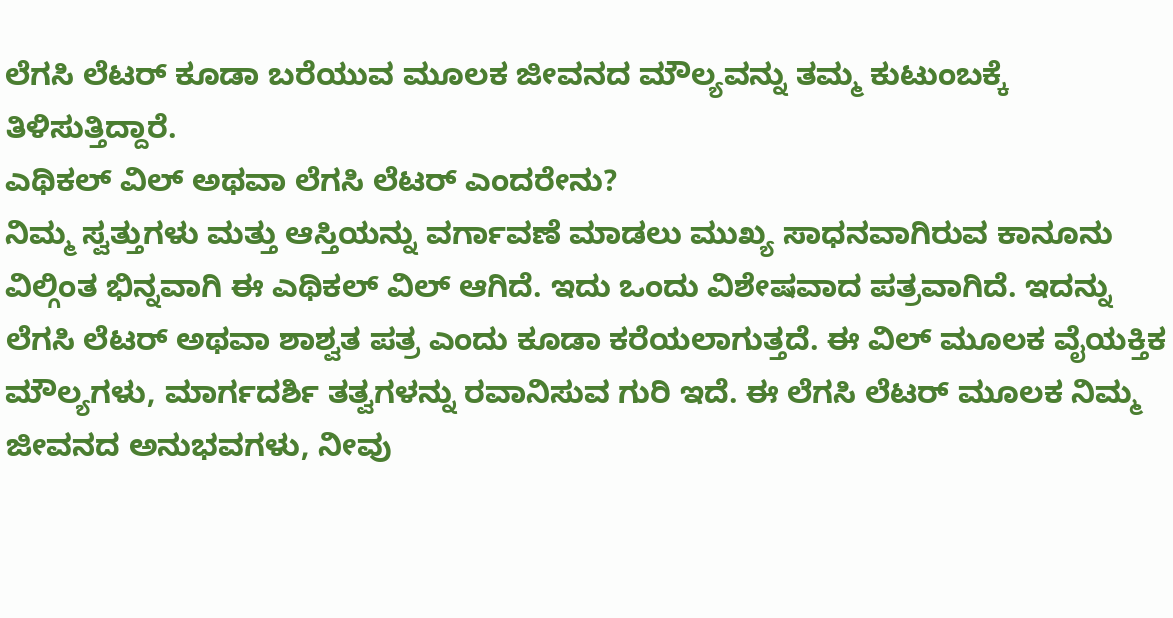ಲೆಗಸಿ ಲೆಟರ್ ಕೂಡಾ ಬರೆಯುವ ಮೂಲಕ ಜೀವನದ ಮೌಲ್ಯವನ್ನು ತಮ್ಮ ಕುಟುಂಬಕ್ಕೆ ತಿಳಿಸುತ್ತಿದ್ದಾರೆ.
ಎಥಿಕಲ್ ವಿಲ್ ಅಥವಾ ಲೆಗಸಿ ಲೆಟರ್ ಎಂದರೇನು?
ನಿಮ್ಮ ಸ್ವತ್ತುಗಳು ಮತ್ತು ಆಸ್ತಿಯನ್ನು ವರ್ಗಾವಣೆ ಮಾಡಲು ಮುಖ್ಯ ಸಾಧನವಾಗಿರುವ ಕಾನೂನು ವಿಲ್ಗಿಂತ ಭಿನ್ನವಾಗಿ ಈ ಎಥಿಕಲ್ ವಿಲ್ ಆಗಿದೆ. ಇದು ಒಂದು ವಿಶೇಷವಾದ ಪತ್ರವಾಗಿದೆ. ಇದನ್ನು ಲೆಗಸಿ ಲೆಟರ್ ಅಥವಾ ಶಾಶ್ವತ ಪತ್ರ ಎಂದು ಕೂಡಾ ಕರೆಯಲಾಗುತ್ತದೆ. ಈ ವಿಲ್ ಮೂಲಕ ವೈಯಕ್ತಿಕ ಮೌಲ್ಯಗಳು, ಮಾರ್ಗದರ್ಶಿ ತತ್ವಗಳನ್ನು ರವಾನಿಸುವ ಗುರಿ ಇದೆ. ಈ ಲೆಗಸಿ ಲೆಟರ್ ಮೂಲಕ ನಿಮ್ಮ ಜೀವನದ ಅನುಭವಗಳು, ನೀವು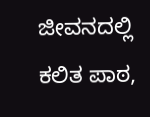ಜೀವನದಲ್ಲಿ ಕಲಿತ ಪಾಠ,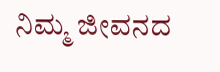ನಿಮ್ಮ ಜೀವನದ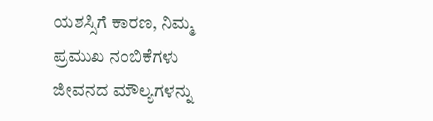ಯಶಸ್ಸಿಗೆ ಕಾರಣ, ನಿಮ್ಮ ಪ್ರಮುಖ ನಂಬಿಕೆಗಳು ಜೀವನದ ಮೌಲ್ಯಗಳನ್ನು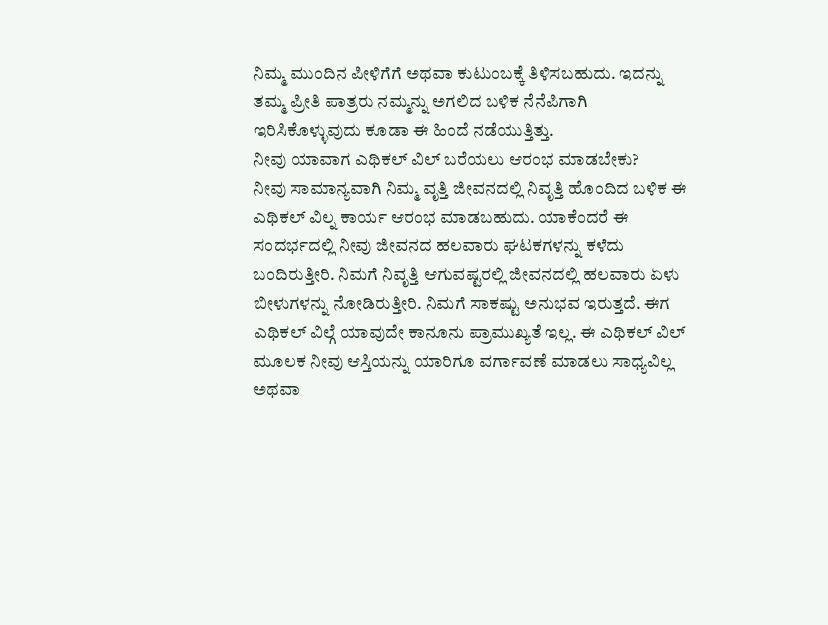ನಿಮ್ಮ ಮುಂದಿನ ಪೀಳಿಗೆಗೆ ಅಥವಾ ಕುಟುಂಬಕ್ಕೆ ತಿಳಿಸಬಹುದು. ಇದನ್ನು ತಮ್ಮ ಪ್ರೀತಿ ಪಾತ್ರರು ನಮ್ಮನ್ನು ಅಗಲಿದ ಬಳಿಕ ನೆನೆಪಿಗಾಗಿ ಇರಿಸಿಕೊಳ್ಳುವುದು ಕೂಡಾ ಈ ಹಿಂದೆ ನಡೆಯುತ್ತಿತ್ತು.
ನೀವು ಯಾವಾಗ ಎಥಿಕಲ್ ವಿಲ್ ಬರೆಯಲು ಆರಂಭ ಮಾಡಬೇಕು?
ನೀವು ಸಾಮಾನ್ಯವಾಗಿ ನಿಮ್ಮ ವೃತ್ತಿ ಜೀವನದಲ್ಲಿ ನಿವೃತ್ತಿ ಹೊಂದಿದ ಬಳಿಕ ಈ ಎಥಿಕಲ್ ವಿಲ್ನ ಕಾರ್ಯ ಆರಂಭ ಮಾಡಬಹುದು. ಯಾಕೆಂದರೆ ಈ ಸಂದರ್ಭದಲ್ಲಿ ನೀವು ಜೀವನದ ಹಲವಾರು ಘಟಕಗಳನ್ನು ಕಳೆದು ಬಂದಿರುತ್ತೀರಿ. ನಿಮಗೆ ನಿವೃತ್ತಿ ಆಗುವಷ್ಟರಲ್ಲಿ ಜೀವನದಲ್ಲಿ ಹಲವಾರು ಏಳು ಬೀಳುಗಳನ್ನು ನೋಡಿರುತ್ತೀರಿ. ನಿಮಗೆ ಸಾಕಷ್ಟು ಅನುಭವ ಇರುತ್ತದೆ. ಈಗ ಎಥಿಕಲ್ ವಿಲ್ಗೆ ಯಾವುದೇ ಕಾನೂನು ಪ್ರಾಮುಖ್ಯತೆ ಇಲ್ಲ. ಈ ಎಥಿಕಲ್ ವಿಲ್ ಮೂಲಕ ನೀವು ಆಸ್ತಿಯನ್ನು ಯಾರಿಗೂ ವರ್ಗಾವಣೆ ಮಾಡಲು ಸಾಧ್ಯವಿಲ್ಲ ಅಥವಾ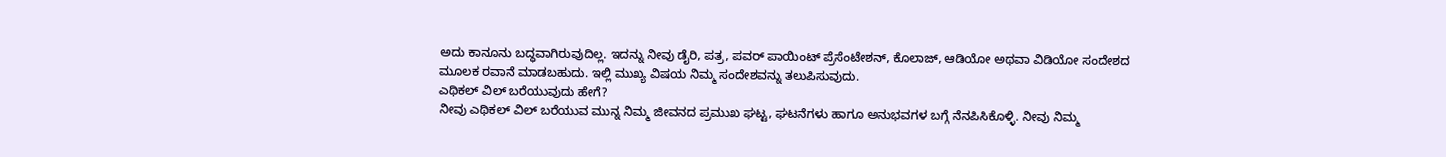ಅದು ಕಾನೂನು ಬದ್ಧವಾಗಿರುವುದಿಲ್ಲ. ಇದನ್ನು ನೀವು ಡೈರಿ, ಪತ್ರ, ಪವರ್ ಪಾಯಿಂಟ್ ಪ್ರೆಸೆಂಟೇಶನ್, ಕೊಲಾಜ್, ಆಡಿಯೋ ಅಥವಾ ವಿಡಿಯೋ ಸಂದೇಶದ ಮೂಲಕ ರವಾನೆ ಮಾಡಬಹುದು. ಇಲ್ಲಿ ಮುಖ್ಯ ವಿಷಯ ನಿಮ್ಮ ಸಂದೇಶವನ್ನು ತಲುಪಿಸುವುದು.
ಎಥಿಕಲ್ ವಿಲ್ ಬರೆಯುವುದು ಹೇಗೆ?
ನೀವು ಎಥಿಕಲ್ ವಿಲ್ ಬರೆಯುವ ಮುನ್ನ ನಿಮ್ಮ ಜೀವನದ ಪ್ರಮುಖ ಘಟ್ಟ, ಘಟನೆಗಳು ಹಾಗೂ ಅನುಭವಗಳ ಬಗ್ಗೆ ನೆನಪಿಸಿಕೊಳ್ಳಿ. ನೀವು ನಿಮ್ಮ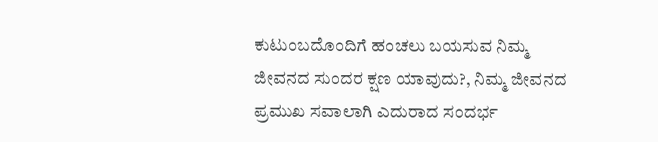ಕುಟುಂಬದೊಂದಿಗೆ ಹಂಚಲು ಬಯಸುವ ನಿಮ್ಮ ಜೀವನದ ಸುಂದರ ಕ್ಷಣ ಯಾವುದು?, ನಿಮ್ಮ ಜೀವನದ ಪ್ರಮುಖ ಸವಾಲಾಗಿ ಎದುರಾದ ಸಂದರ್ಭ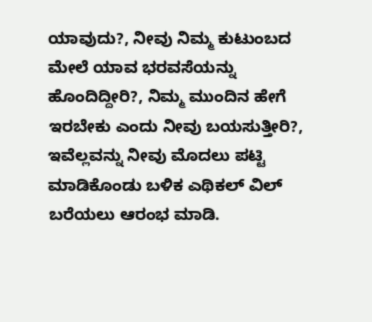ಯಾವುದು?, ನೀವು ನಿಮ್ಮ ಕುಟುಂಬದ ಮೇಲೆ ಯಾವ ಭರವಸೆಯನ್ನು ಹೊಂದಿದ್ದೀರಿ?, ನಿಮ್ಮ ಮುಂದಿನ ಹೇಗೆ ಇರಬೇಕು ಎಂದು ನೀವು ಬಯಸುತ್ತೀರಿ?, ಇವೆಲ್ಲವನ್ನು ನೀವು ಮೊದಲು ಪಟ್ಟಿ ಮಾಡಿಕೊಂಡು ಬಳಿಕ ಎಥಿಕಲ್ ವಿಲ್ ಬರೆಯಲು ಆರಂಭ ಮಾಡಿ.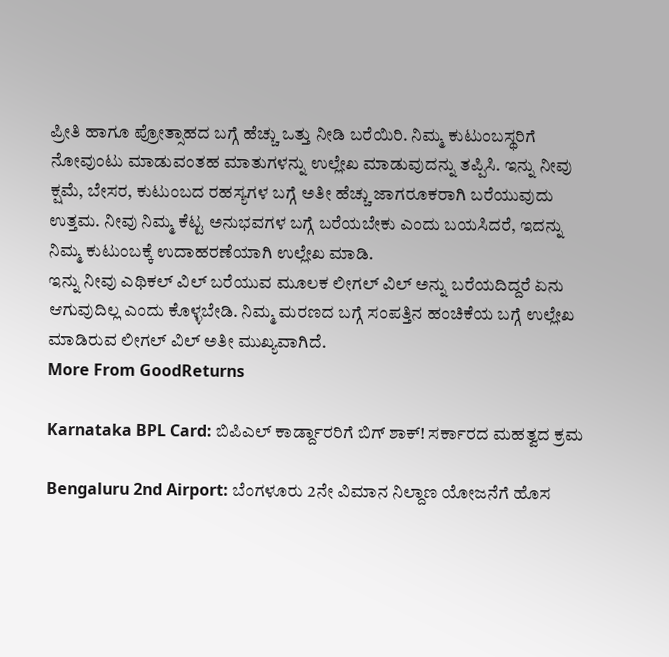ಪ್ರೀತಿ ಹಾಗೂ ಪ್ರೋತ್ಸಾಹದ ಬಗ್ಗೆ ಹೆಚ್ಚು ಒತ್ತು ನೀಡಿ ಬರೆಯಿರಿ. ನಿಮ್ಮ ಕುಟುಂಬಸ್ಥರಿಗೆ ನೋವುಂಟು ಮಾಡುವಂತಹ ಮಾತುಗಳನ್ನು ಉಲ್ಲೇಖ ಮಾಡುವುದನ್ನು ತಪ್ಪಿಸಿ. ಇನ್ನು ನೀವು ಕ್ಷಮೆ, ಬೇಸರ, ಕುಟುಂಬದ ರಹಸ್ಯಗಳ ಬಗ್ಗೆ ಅತೀ ಹೆಚ್ಚು ಜಾಗರೂಕರಾಗಿ ಬರೆಯುವುದು ಉತ್ತಮ. ನೀವು ನಿಮ್ಮ ಕೆಟ್ಟ ಅನುಭವಗಳ ಬಗ್ಗೆ ಬರೆಯಬೇಕು ಎಂದು ಬಯಸಿದರೆ, ಇದನ್ನು ನಿಮ್ಮ ಕುಟುಂಬಕ್ಕೆ ಉದಾಹರಣೆಯಾಗಿ ಉಲ್ಲೇಖ ಮಾಡಿ.
ಇನ್ನು ನೀವು ಎಥಿಕಲ್ ವಿಲ್ ಬರೆಯುವ ಮೂಲಕ ಲೀಗಲ್ ವಿಲ್ ಅನ್ನು ಬರೆಯದಿದ್ದರೆ ಏನು ಆಗುವುದಿಲ್ಲ ಎಂದು ಕೊಳ್ಳಬೇಡಿ. ನಿಮ್ಮ ಮರಣದ ಬಗ್ಗೆ ಸಂಪತ್ತಿನ ಹಂಚಿಕೆಯ ಬಗ್ಗೆ ಉಲ್ಲೇಖ ಮಾಡಿರುವ ಲೀಗಲ್ ವಿಲ್ ಅತೀ ಮುಖ್ಯವಾಗಿದೆ.
More From GoodReturns

Karnataka BPL Card: ಬಿಪಿಎಲ್ ಕಾರ್ಡ್ದಾರರಿಗೆ ಬಿಗ್ ಶಾಕ್! ಸರ್ಕಾರದ ಮಹತ್ವದ ಕ್ರಮ

Bengaluru 2nd Airport: ಬೆಂಗಳೂರು 2ನೇ ವಿಮಾನ ನಿಲ್ದಾಣ ಯೋಜನೆಗೆ ಹೊಸ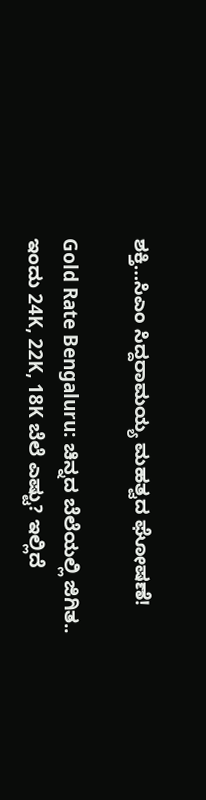ಶಕ್ತಿ…ಸಿಎಂ ಸಿದ್ದರಾಮಯ್ಯ ಮಹತ್ವದ ಘೋಷಣೆ!

Gold Rate Bengaluru: ಚಿನ್ನದ ಬೆಲೆಯಲ್ಲಿ ಜಿಗಿತ.. ಇಂದು 24K, 22K, 18K ಬೆಲೆ ಎಷ್ಟು? ಇಲ್ಲಿದೆ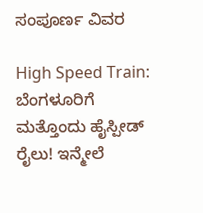ಸಂಪೂರ್ಣ ವಿವರ

High Speed Train: ಬೆಂಗಳೂರಿಗೆ ಮತ್ತೊಂದು ಹೈಸ್ಪೀಡ್ ರೈಲು! ಇನ್ಮೇಲೆ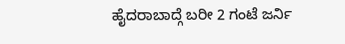ಹೈದರಾಬಾದ್ಗೆ ಬರೀ 2 ಗಂಟೆ ಜರ್ನಿ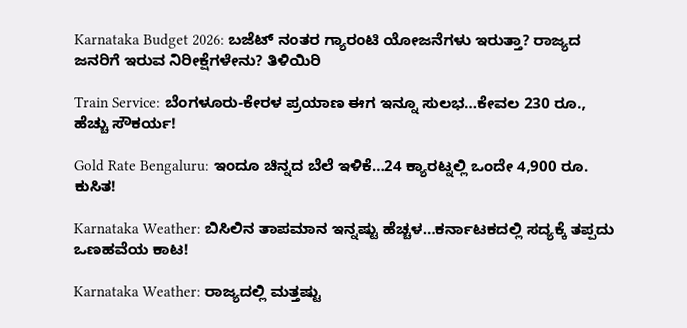Karnataka Budget 2026: ಬಜೆಟ್ ನಂತರ ಗ್ಯಾರಂಟಿ ಯೋಜನೆಗಳು ಇರುತ್ತಾ? ರಾಜ್ಯದ ಜನರಿಗೆ ಇರುವ ನಿರೀಕ್ಷೆಗಳೇನು? ತಿಳಿಯಿರಿ

Train Service: ಬೆಂಗಳೂರು-ಕೇರಳ ಪ್ರಯಾಣ ಈಗ ಇನ್ನೂ ಸುಲಭ…ಕೇವಲ 230 ರೂ., ಹೆಚ್ಚು ಸೌಕರ್ಯ!

Gold Rate Bengaluru: ಇಂದೂ ಚಿನ್ನದ ಬೆಲೆ ಇಳಿಕೆ…24 ಕ್ಯಾರಟ್ನಲ್ಲಿ ಒಂದೇ 4,900 ರೂ. ಕುಸಿತ!

Karnataka Weather: ಬಿಸಿಲಿನ ತಾಪಮಾನ ಇನ್ನಷ್ಟು ಹೆಚ್ಚಳ…ಕರ್ನಾಟಕದಲ್ಲಿ ಸದ್ಯಕ್ಕೆ ತಪ್ಪದು ಒಣಹವೆಯ ಕಾಟ!

Karnataka Weather: ರಾಜ್ಯದಲ್ಲಿ ಮತ್ತಷ್ಟು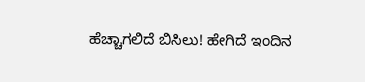ಹೆಚ್ಚಾಗಲಿದೆ ಬಿಸಿಲು! ಹೇಗಿದೆ ಇಂದಿನ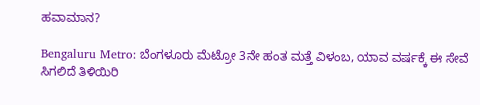ಹವಾಮಾನ?

Bengaluru Metro: ಬೆಂಗಳೂರು ಮೆಟ್ರೋ 3ನೇ ಹಂತ ಮತ್ತೆ ವಿಳಂಬ, ಯಾವ ವರ್ಷಕ್ಕೆ ಈ ಸೇವೆ ಸಿಗಲಿದೆ ತಿಳಿಯಿರಿ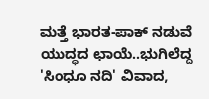ಮತ್ತೆ ಭಾರತ-ಪಾಕ್ ನಡುವೆ ಯುದ್ಧದ ಛಾಯೆ..ಭುಗಿಲೆದ್ದ 'ಸಿಂಧೂ ನದಿ' ವಿವಾದ,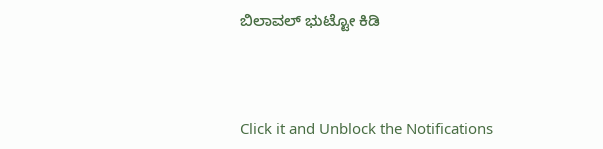ಬಿಲಾವಲ್ ಭುಟ್ಟೋ ಕಿಡಿ



Click it and Unblock the Notifications